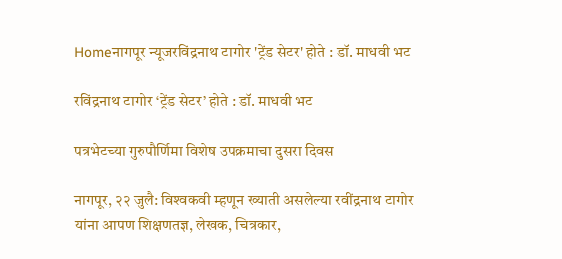Homeनागपूर न्यूजरविंद्रनाथ टागोर 'ट्रेंड सेटर' होते : डॉ. माधवी भट

रविंद्रनाथ टागोर ‘ट्रेंड सेटर’ होते : डॉ. माधवी भट

पत्रभेटच्‍या गुरुपौर्णिमा विशेष उपक्रमाचा दुसरा दिवस

नागपूर, २२ जुलै: विश्‍वकवी म्‍हणून ख्‍याती असलेल्‍या रवींद्रनाथ टागोर यांना आपण शिक्षणतज्ञ, लेखक, चित्रकार,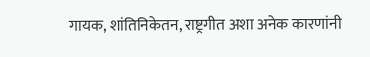गायक, शांतिनिकेतन, राष्ट्रगीत अशा अनेक कारणांनी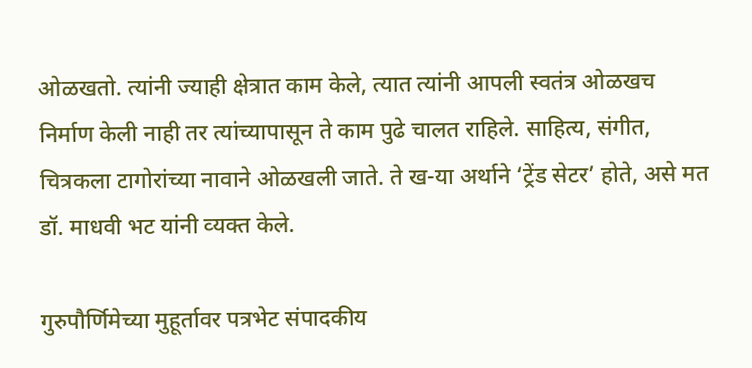ओळखतो. त्‍यांनी ज्‍याही क्षेत्रात काम केले, त्‍यात त्‍यांनी आपली स्‍वतंत्र ओळखच निर्माण केली नाही तर त्‍यांच्‍यापासून ते काम पुढे चालत राहिले. साहित्‍य, संगीत, चित्रकला टागोरांच्‍या नावाने ओळखली जाते. ते ख-या अर्थाने ‘ट्रेंड सेटर’ होते, असे मत डॉ. माधवी भट यांनी व्‍यक्‍त केले.

गुरुपौर्णिमेच्‍या मुहूर्तावर पत्रभेट संपादकीय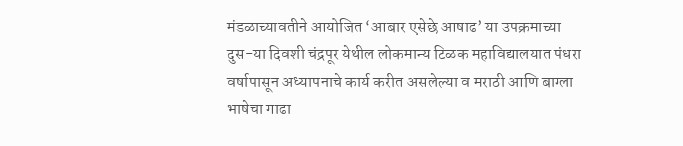मंडळाच्‍यावतीने आयोजित ‘आबार एसेछे आषाढ’ या उपक्रमाच्‍या दुस-या दिवशी चंद्रपूर येथील लोकमान्य टिळक महाविद्यालयात पंधरा वर्षापासून अध्यापनाचे कार्य करीत असलेल्‍या व मराठी आणि बाग्‍ला भाषेचा गाढा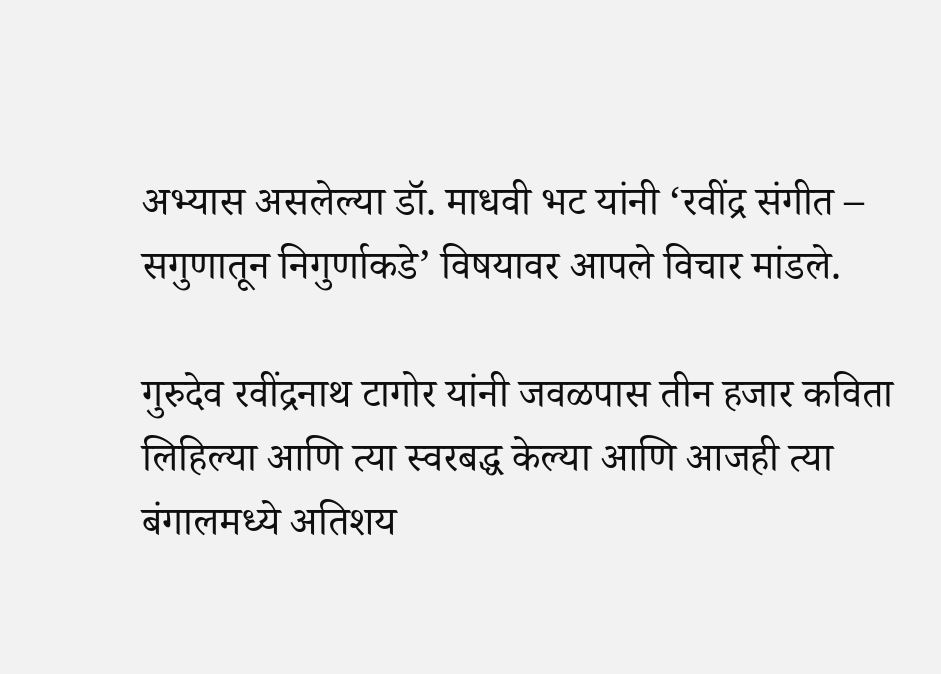अभ्‍यास असलेल्‍या डॉ. माधवी भट यांनी ‘रवींद्र संगीत – सगुणातून निगुर्णाकडे’ विषयावर आपले विचार मांडले.

गुरुदेव रवींद्रनाथ टागोर यांनी जवळपास तीन हजार कविता लिहिल्या आणि त्या स्वरबद्ध केल्या आणि आजही त्या बंगालमध्ये अतिशय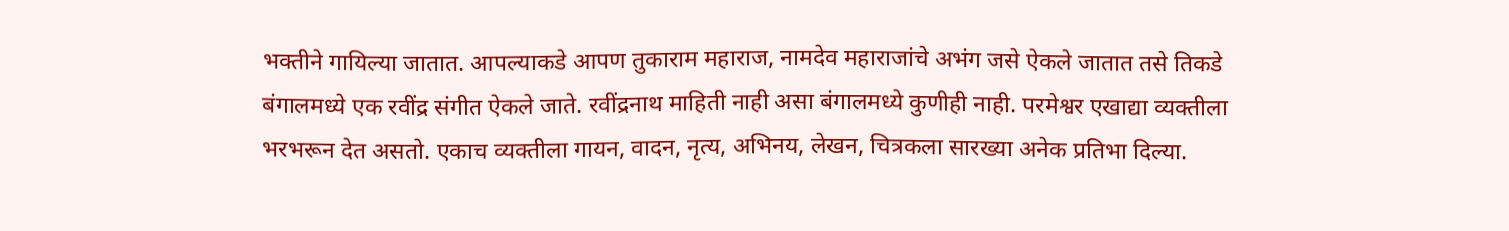भक्तीने गायिल्या जातात. आपल्याकडे आपण तुकाराम महाराज, नामदेव महाराजांचे अभंग जसे ऐकले जातात तसे तिकडे बंगालमध्ये एक रवींद्र संगीत ऐकले जाते. रवींद्रनाथ माहिती नाही असा बंगालमध्‍ये कुणीही नाही. परमेश्वर एखाद्या व्यक्तीला भरभरून देत असतो. एकाच व्यक्तीला गायन, वादन, नृत्य, अभिनय, लेखन, चित्रकला सारख्‍या अनेक प्रतिभा दिल्‍या.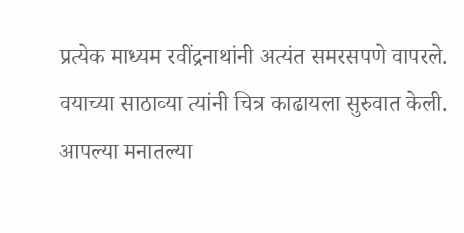प्रत्येक माध्यम रवींद्रनाथांनी अत्यंत समरसपणे वापरले. वयाच्या साठाव्‍या त्‍यांनी चित्र काढायला सुरुवात केली. आपल्‍या मनातल्‍या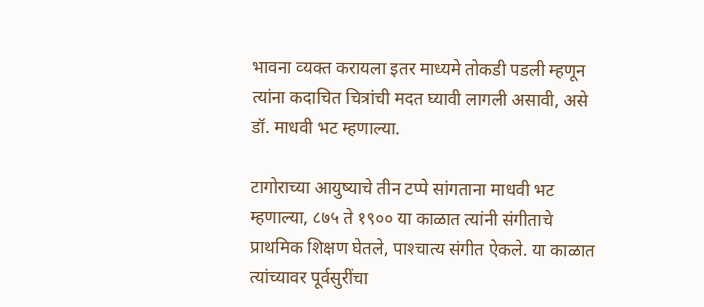भावना व्‍यक्‍त करायला इतर माध्‍यमे तोकडी पडली म्‍हणून त्‍यांना कदाचित चित्रांची मदत घ्‍यावी लागली असावी, असे डॉ. माधवी भट म्‍हणाल्‍या.

टागोराच्‍या आयुष्‍याचे तीन टप्‍पे सांगताना माधवी भट म्‍हणाल्‍या, ८७५ ते १९०० या काळात त्‍यांनी संगीताचे प्राथमिक शिक्षण घेतले, पाश्‍चात्‍य संगीत ऐकले. या काळात त्‍यांच्‍यावर पूर्वसुरींचा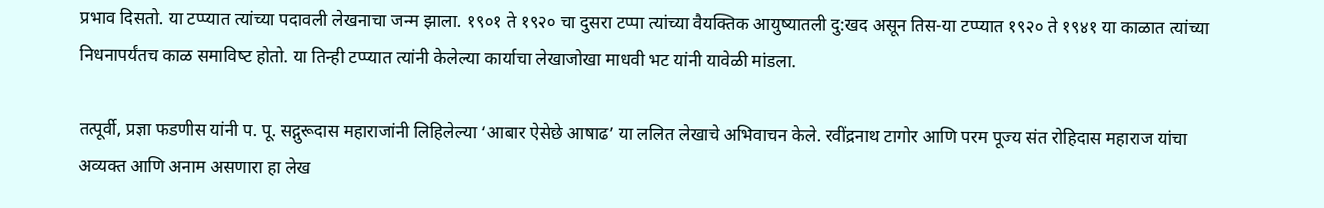प्रभाव दिसतो. या टप्‍प्‍यात त्‍यांच्‍या पदावली लेखनाचा जन्‍म झाला. १९०१ ते १९२० चा दुसरा टप्‍पा त्‍यांच्‍या वैयक्तिक आयुष्‍यातली दु:खद असून तिस-या टप्‍प्‍यात १९२० ते १९४१ या काळात त्‍यांच्‍या निधनापर्यंतच काळ समाविष्‍ट होतो. या तिन्‍ही टप्‍प्‍यात त्‍यांनी केलेल्‍या कार्याचा लेखाजोखा माधवी भट यांनी यावेळी मांडला.

तत्‍पूर्वी, प्रज्ञा फडणीस यांनी प. पू. सद्गुरूदास महाराजांनी लिहिलेल्‍या ‘आबार ऐसेछे आषाढ’ या ललित लेखाचे अभिवाचन केले. रवींद्रनाथ टागोर आणि परम पूज्य संत रोहिदास महाराज यांचा अव्यक्त आणि अनाम असणारा हा लेख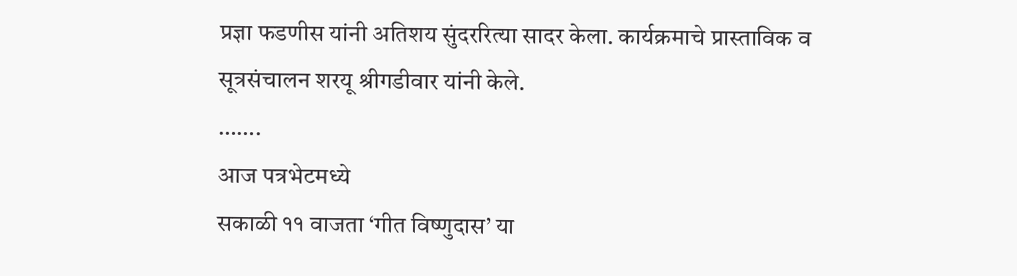प्रज्ञा फडणीस यांनी अतिशय सुंदररित्‍या सादर केला. कार्यक्रमाचे प्रास्‍ताविक व सूत्रसंचालन शरयू श्रीगडीवार यांनी केले.
…….
आज पत्रभेटमध्‍ये
सकाळी ११ वाजता ‘गीत विष्णुदास’ या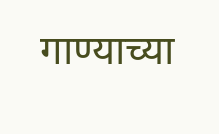गाण्‍याच्‍या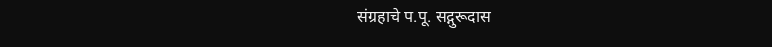संग्रहाचे प.पू. सद्गुरूदास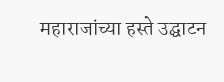महाराजांच्‍या हस्‍ते उद्घाटन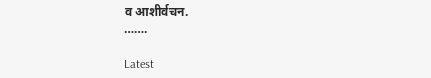व आशीर्वचन.
…….

Latest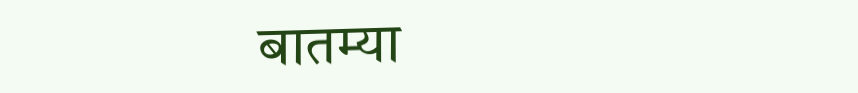बातम्या